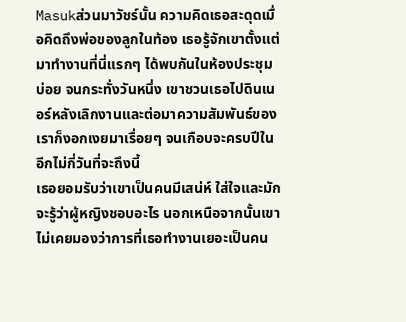Masukส่วนมาวัชร์นั้น ความคิดเธอสะดุดเมื่อคิดถึงพ่อของลูกในท้อง เธอรู้จักเขาตั้งแต่มาทำงานที่นี่แรกๆ ได้พบกันในห้องประชุมบ่อย จนกระทั่งวันหนึ่ง เขาชวนเธอไปดินเนอร์หลังเลิกงานและต่อมาความสัมพันธ์ของเราก็งอกเงยมาเรื่อยๆ จนเกือบจะครบปีในอีกไม่กี่วันที่จะถึงนี้
เธอยอมรับว่าเขาเป็นคนมีเสน่ห์ ใส่ใจและมักจะรู้ว่าผู้หญิงชอบอะไร นอกเหนือจากนั้นเขาไม่เคยมองว่าการที่เธอทำงานเยอะเป็นคน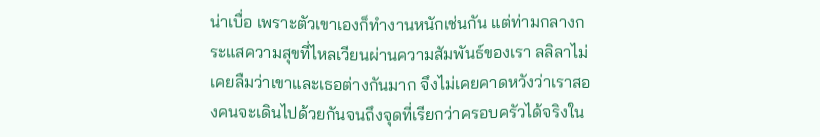น่าเบื่อ เพราะตัวเขาเองก็ทำงานหนักเช่นกัน แต่ท่ามกลางกระแสความสุขที่ไหลเวียนผ่านความสัมพันธ์ของเรา ลลิลาไม่เคยลืมว่าเขาและเธอต่างกันมาก จึงไม่เคยคาดหวังว่าเราสองคนจะเดินไปด้วยกันจนถึงจุดที่เรียกว่าครอบครัวได้จริงใน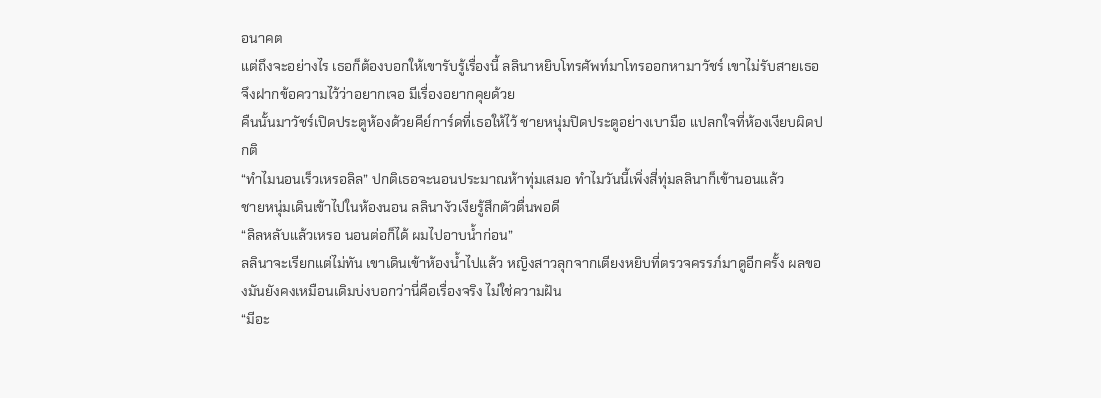อนาคต
แต่ถึงจะอย่างไร เธอก็ต้องบอกให้เขารับรู้เรื่องนี้ ลลินาหยิบโทรศัพท์มาโทรออกหามาวัชร์ เขาไม่รับสายเธอจึงฝากข้อความไว้ว่าอยากเจอ มีเรื่องอยากคุยด้วย
คืนนั้นมาวัชร์เปิดประตูห้องด้วยคีย์การ์ดที่เธอให้ไว้ ชายหนุ่มปิดประตูอย่างเบามือ แปลกใจที่ห้องเงียบผิดปกติ
“ทำไมนอนเร็วเหรอลิล” ปกติเธอจะนอนประมาณห้าทุ่มเสมอ ทำไมวันนี้เพิ่งสี่ทุ่มลลินาก็เข้านอนแล้ว
ชายหนุ่มเดินเข้าไปในห้องนอน ลลินางัวเงียรู้สึกตัวตื่นพอดี
“ลิลหลับแล้วเหรอ นอนต่อก็ได้ ผมไปอาบน้ำก่อน”
ลลินาจะเรียกแต่ไม่ทัน เขาเดินเข้าห้องน้ำไปแล้ว หญิงสาวลุกจากเตียงหยิบที่ตรวจครรภ์มาดูอีกครั้ง ผลของมันยังคงเหมือนเดิมบ่งบอกว่านี่คือเรื่องจริง ไม่ใช่ความฝัน
“มีอะ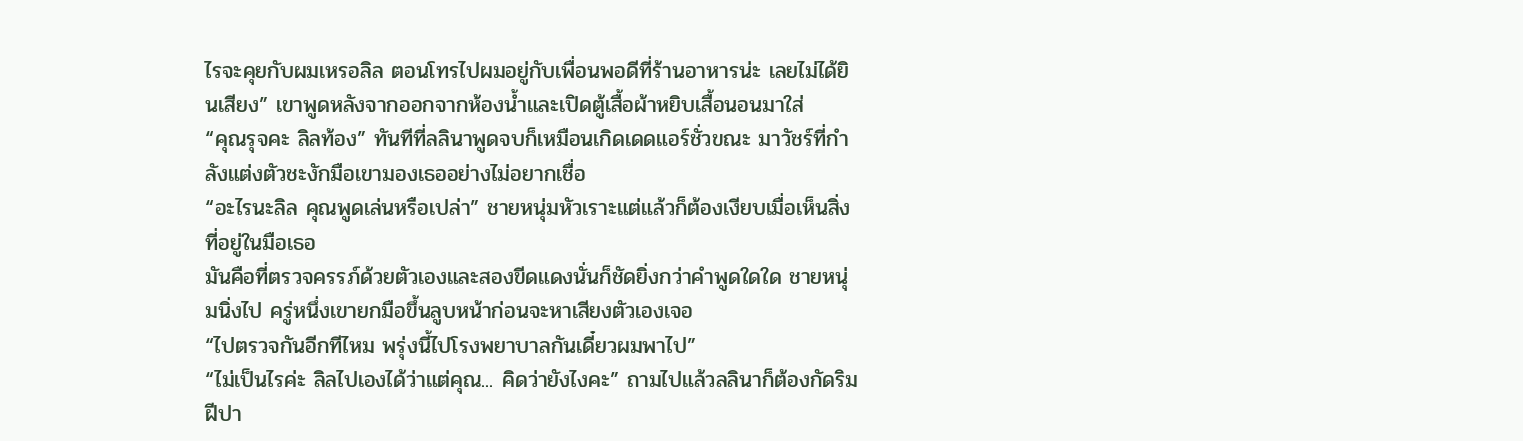ไรจะคุยกับผมเหรอลิล ตอนโทรไปผมอยู่กับเพื่อนพอดีที่ร้านอาหารน่ะ เลยไม่ได้ยินเสียง” เขาพูดหลังจากออกจากห้องน้ำและเปิดตู้เสื้อผ้าหยิบเสื้อนอนมาใส่
“คุณรุจคะ ลิลท้อง” ทันทีที่ลลินาพูดจบก็เหมือนเกิดเดดแอร์ชั่วขณะ มาวัชร์ที่กำลังแต่งตัวชะงักมือเขามองเธออย่างไม่อยากเชื่อ
“อะไรนะลิล คุณพูดเล่นหรือเปล่า” ชายหนุ่มหัวเราะแต่แล้วก็ต้องเงียบเมื่อเห็นสิ่งที่อยู่ในมือเธอ
มันคือที่ตรวจครรภ์ด้วยตัวเองและสองขีดแดงนั่นก็ชัดยิ่งกว่าคำพูดใดใด ชายหนุ่มนิ่งไป ครู่หนึ่งเขายกมือขึ้นลูบหน้าก่อนจะหาเสียงตัวเองเจอ
“ไปตรวจกันอีกทีไหม พรุ่งนี้ไปโรงพยาบาลกันเดี๋ยวผมพาไป”
“ไม่เป็นไรค่ะ ลิลไปเองได้ว่าแต่คุณ... คิดว่ายังไงคะ” ถามไปแล้วลลินาก็ต้องกัดริมฝีปา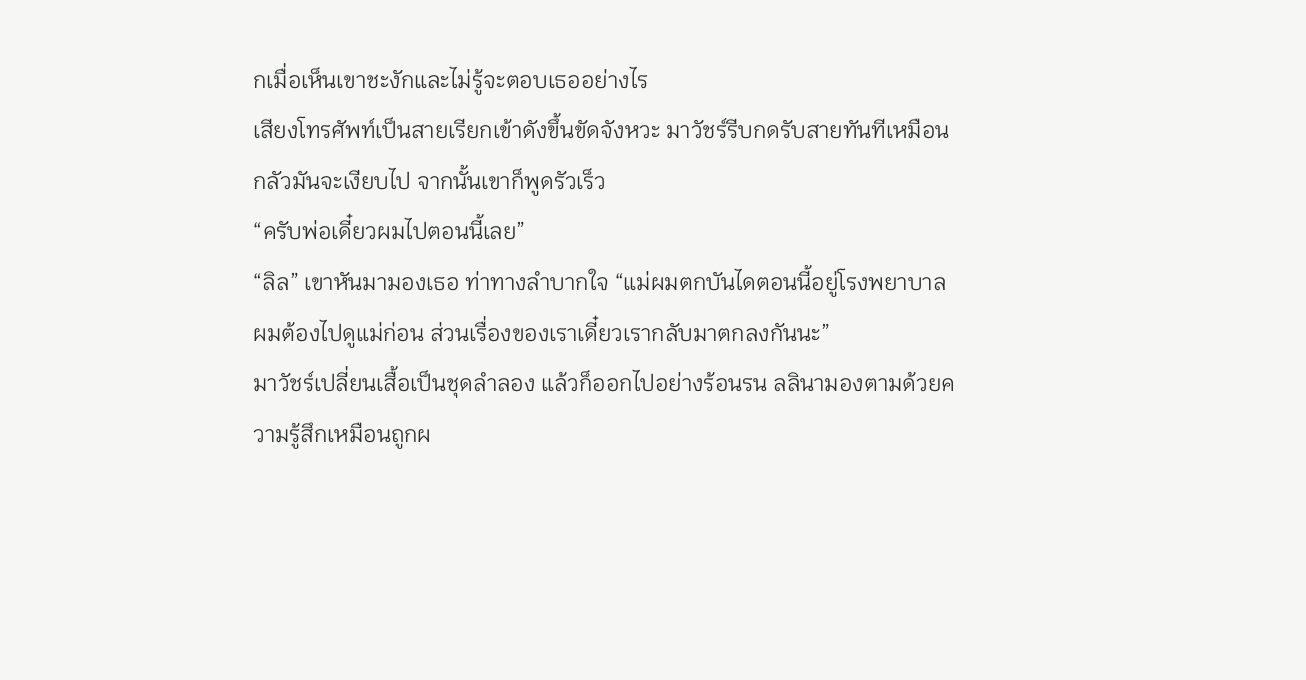กเมื่อเห็นเขาชะงักและไม่รู้จะตอบเธออย่างไร
เสียงโทรศัพท์เป็นสายเรียกเข้าดังขึ้นขัดจังหวะ มาวัชร์รีบกดรับสายทันทีเหมือนกลัวมันจะเงียบไป จากนั้นเขาก็พูดรัวเร็ว
“ครับพ่อเดี๋ยวผมไปตอนนี้เลย”
“ลิล” เขาหันมามองเธอ ท่าทางลำบากใจ “แม่ผมตกบันไดตอนนี้อยู่โรงพยาบาล ผมต้องไปดูแม่ก่อน ส่วนเรื่องของเราเดี๋ยวเรากลับมาตกลงกันนะ”
มาวัชร์เปลี่ยนเสื้อเป็นชุดลำลอง แล้วก็ออกไปอย่างร้อนรน ลลินามองตามด้วยความรู้สึกเหมือนถูกผ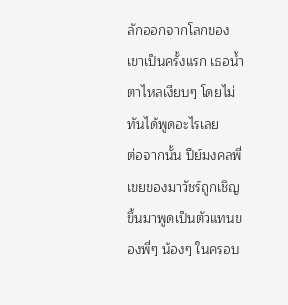ลักออกจากโลกของเขาเป็นครั้งแรก เธอน้ำตาไหลเงียบๆ โดยไม่ทันได้พูดอะไรเลย
ต่อจากนั้น ปีย์มงคลพี่เขยของมาวัชร์ถูกเชิญขึ้นมาพูดเป็นตัวแทนของพี่ๆ น้องๆ ในครอบ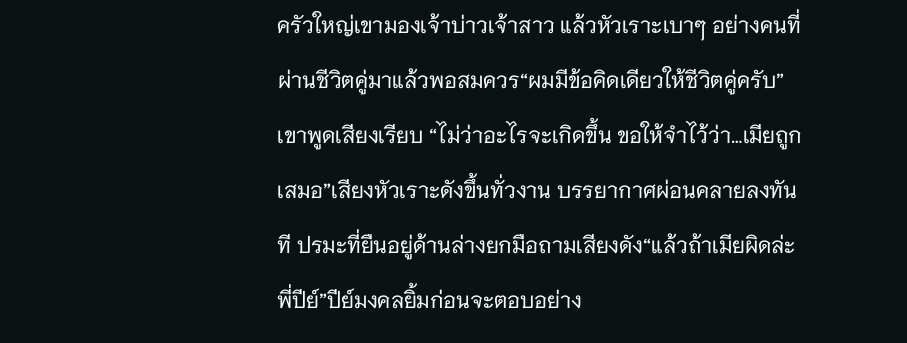ครัวใหญ่เขามองเจ้าบ่าวเจ้าสาว แล้วหัวเราะเบาๆ อย่างคนที่ผ่านชีวิตคู่มาแล้วพอสมควร“ผมมีข้อคิดเดียวให้ชีวิตคู่ครับ” เขาพูดเสียงเรียบ “ไม่ว่าอะไรจะเกิดขึ้น ขอให้จำไว้ว่า…เมียถูกเสมอ”เสียงหัวเราะดังขึ้นทั่วงาน บรรยากาศผ่อนคลายลงทันที ปรมะที่ยืนอยู่ด้านล่างยกมือถามเสียงดัง“แล้วถ้าเมียผิดล่ะพี่ปีย์”ปีย์มงคลยิ้มก่อนจะตอบอย่าง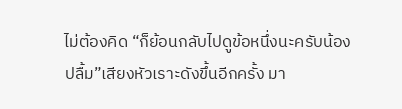ไม่ต้องคิด “ก็ย้อนกลับไปดูข้อหนึ่งนะครับน้องปลื้ม”เสียงหัวเราะดังขึ้นอีกครั้ง มา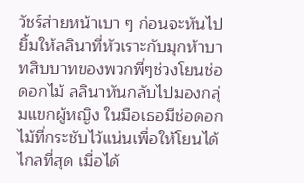วัชร์ส่ายหน้าเบา ๆ ก่อนจะหันไปยิ้มให้ลลินาที่หัวเราะกับมุกห้าบาทสิบบาทของพวกพี่ๆช่วงโยนช่อดอกไม้ ลลินาหันกลับไปมองกลุ่มแขกผู้หญิง ในมือเธอมีช่อดอกไม้ที่กระชับไว้แน่นเพื่อให้โยนได้ไกลที่สุด เมื่อได้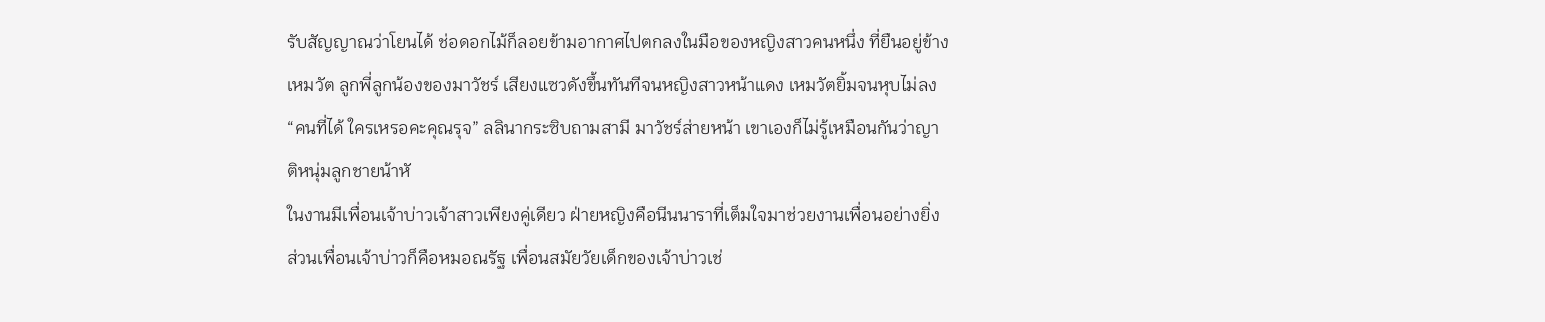รับสัญญาณว่าโยนได้ ช่อดอกไม้ก็ลอยข้ามอากาศไปตกลงในมือของหญิงสาวคนหนึ่ง ที่ยืนอยู่ข้างเหมวัต ลูกพี่ลูกน้องของมาวัชร์ เสียงแซวดังขึ้นทันทีจนหญิงสาวหน้าแดง เหมวัตยิ้มจนหุบไม่ลง “คนที่ได้ ใครเหรอคะคุณรุจ” ลลินากระซิบถามสามี มาวัชร์ส่ายหน้า เขาเองก็ไม่รู้เหมือนกันว่าญาติหนุ่มลูกชายน้าหั
ในงานมีเพื่อนเจ้าบ่าวเจ้าสาวเพียงคู่เดียว ฝ่ายหญิงคือนีนนาราที่เต็มใจมาช่วยงานเพื่อนอย่างยิ่ง ส่วนเพื่อนเจ้าบ่าวก็คือหมอณรัฐ เพื่อนสมัยวัยเด็กของเจ้าบ่าวเช่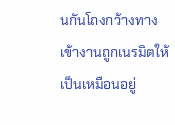นกันโถงกว้างทางเข้างานถูกเนรมิตให้เป็นเหมือนอยู่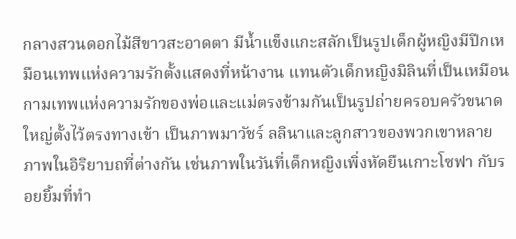กลางสวนดอกไม้สีขาวสะอาดตา มีน้ำแข็งแกะสลักเป็นรูปเด็กผู้หญิงมีปีกเหมือนเทพแห่งความรักตั้งแสดงที่หน้างาน แทนตัวเด็กหญิงมิลินที่เป็นเหมือนกามเทพแห่งความรักของพ่อและแม่ตรงข้ามกันเป็นรูปถ่ายครอบครัวขนาดใหญ่ตั้งไว้ตรงทางเข้า เป็นภาพมาวัชร์ ลลินาและลูกสาวของพวกเขาหลายภาพในอิริยาบถที่ต่างกัน เช่นภาพในวันที่เด็กหญิงเพิ่งหัดยืนเกาะโซฟา กับรอยยิ้มที่ทำ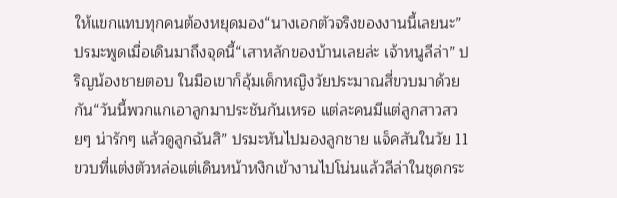ให้แขกแทบทุกคนต้องหยุดมอง“นางเอกตัวจริงของงานนี้เลยนะ” ปรมะพูดเมื่อเดินมาถึงจุดนี้“เสาหลักของบ้านเลยล่ะ เจ้าหนูลีล่า” ปริญน้องชายตอบ ในมือเขาก็อุ้มเด็กหญิงวัยประมาณสี่ขวบมาด้วยกัน“วันนี้พวกแกเอาลูกมาประชันกันเหรอ แต่ละคนมีแต่ลูกสาวสวยๆ น่ารักๆ แล้วดูลูกฉันสิ” ปรมะหันไปมองลูกชาย แจ็คสันในวัย 11 ขวบที่แต่งตัวหล่อแต่เดินหน้าหงิกเข้างานไปโน่นแล้วลีล่าในชุดกระ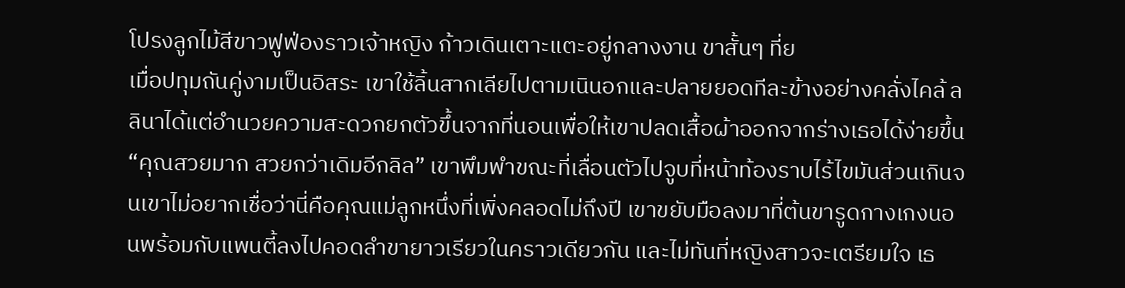โปรงลูกไม้สีขาวฟูฟ่องราวเจ้าหญิง ก้าวเดินเตาะแตะอยู่กลางงาน ขาสั้นๆ ที่ย
เมื่อปทุมถันคู่งามเป็นอิสระ เขาใช้ลิ้นสากเลียไปตามเนินอกและปลายยอดทีละข้างอย่างคลั่งไคล้ ลลินาได้แต่อำนวยความสะดวกยกตัวขึ้นจากที่นอนเพื่อให้เขาปลดเสื้อผ้าออกจากร่างเธอได้ง่ายขึ้น“คุณสวยมาก สวยกว่าเดิมอีกลิล” เขาพึมพำขณะที่เลื่อนตัวไปจูบที่หน้าท้องราบไร้ไขมันส่วนเกินจนเขาไม่อยากเชื่อว่านี่คือคุณแม่ลูกหนึ่งที่เพิ่งคลอดไม่ถึงปี เขาขยับมือลงมาที่ต้นขารูดกางเกงนอนพร้อมกับแพนตี้ลงไปคอดลำขายาวเรียวในคราวเดียวกัน และไม่ทันที่หญิงสาวจะเตรียมใจ เธ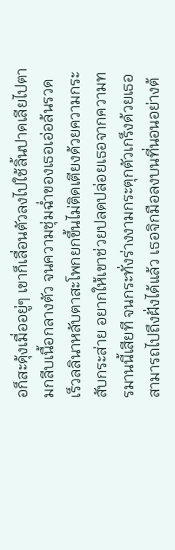อก็สะดุ้งเมื่ออยู่ๆ เขาก็เลื่อนตัวลงไปใช้ลิ้นปาดเลียไปตามกลีบเนื้อกลางตัว จนความชุ่มฉ่ำของเธอเอ่อล้นรวดเร็วลลินาหลับตาสะโพกยกขึ้นไม่ติดเตียงด้วยความกระสับกระส่าย อยากให้เขาช่วยปลดปล่อยเธอจากความทรมานนี้เสียที จนกระทั่งร่างงามกระตุกตัวเกร็งด้วยเธอสามารถไปถึงฝั่งได้แล้ว เธอจิกมือลงบนที่นอนอย่างต้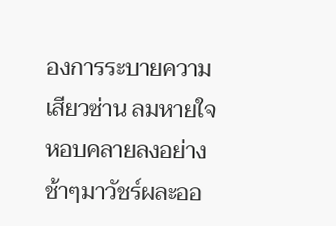องการระบายความเสียวซ่าน ลมหายใจหอบคลายลงอย่างช้าๆมาวัชร์ผละออ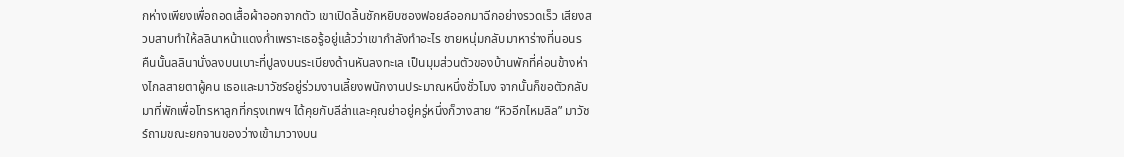กห่างเพียงเพื่อถอดเสื้อผ้าออกจากตัว เขาเปิดลิ้นชักหยิบซองฟอยล์ออกมาฉีกอย่างรวดเร็ว เสียงสวบสาบทำให้ลลินาหน้าแดงก่ำเพราะเธอรู้อยู่แล้วว่าเขากำลังทำอะไร ชายหนุ่มกลับมาหาร่างที่นอนร
คืนนั้นลลินานั่งลงบนเบาะที่ปูลงบนระเบียงด้านหันลงทะเล เป็นมุมส่วนตัวของบ้านพักที่ค่อนข้างห่างไกลสายตาผู้คน เธอและมาวัชร์อยู่ร่วมงานเลี้ยงพนักงานประมาณหนึ่งชั่วโมง จากนั้นก็ขอตัวกลับมาที่พักเพื่อโทรหาลูกที่กรุงเทพฯ ได้คุยกับลีล่าและคุณย่าอยู่ครู่หนึ่งก็วางสาย “หิวอีกไหมลิล” มาวัชร์ถามขณะยกจานของว่างเข้ามาวางบน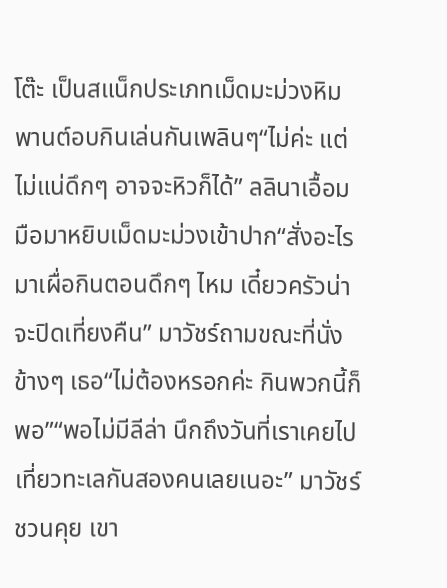โต๊ะ เป็นสแน็กประเภทเม็ดมะม่วงหิมพานต์อบกินเล่นกันเพลินๆ“ไม่ค่ะ แต่ไม่แน่ดึกๆ อาจจะหิวก็ได้” ลลินาเอื้อมมือมาหยิบเม็ดมะม่วงเข้าปาก“สั่งอะไรมาเผื่อกินตอนดึกๆ ไหม เดี๋ยวครัวน่าจะปิดเที่ยงคืน” มาวัชร์ถามขณะที่นั่งข้างๆ เธอ“ไม่ต้องหรอกค่ะ กินพวกนี้ก็พอ”“พอไม่มีลีล่า นึกถึงวันที่เราเคยไปเที่ยวทะเลกันสองคนเลยเนอะ” มาวัชร์ชวนคุย เขา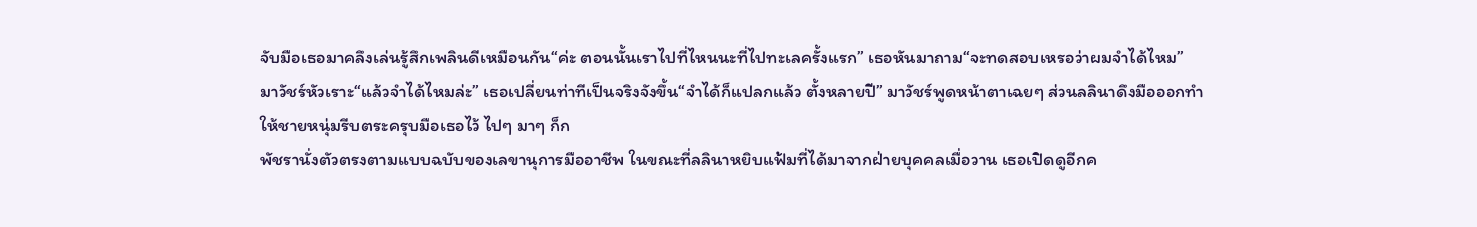จับมือเธอมาคลึงเล่นรู้สึกเพลินดีเหมือนกัน“ค่ะ ตอนนั้นเราไปที่ไหนนะที่ไปทะเลครั้งแรก” เธอหันมาถาม“จะทดสอบเหรอว่าผมจำได้ไหม” มาวัชร์หัวเราะ“แล้วจำได้ไหมล่ะ” เธอเปลี่ยนท่าทีเป็นจริงจังขึ้น“จำได้ก็แปลกแล้ว ตั้งหลายปี” มาวัชร์พูดหน้าตาเฉยๆ ส่วนลลินาดึงมือออกทำให้ชายหนุ่มรีบตระครุบมือเธอไว้ ไปๆ มาๆ ก็ก
พัชรานั่งตัวตรงตามแบบฉบับของเลขานุการมืออาชีพ ในขณะที่ลลินาหยิบแฟ้มที่ได้มาจากฝ่ายบุคคลเมื่อวาน เธอเปิดดูอีกค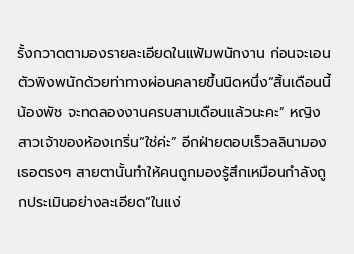รั้งกวาดตามองรายละเอียดในแฟ้มพนักงาน ก่อนจะเอนตัวพิงพนักด้วยท่าทางผ่อนคลายขึ้นนิดหนึ่ง“สิ้นเดือนนี้น้องพัช จะทดลองงานครบสามเดือนแล้วนะคะ” หญิงสาวเจ้าของห้องเกริ่น“ใช่ค่ะ” อีกฝ่ายตอบเร็วลลินามองเธอตรงๆ สายตานั้นทำให้คนถูกมองรู้สึกเหมือนกำลังถูกประเมินอย่างละเอียด“ในแง่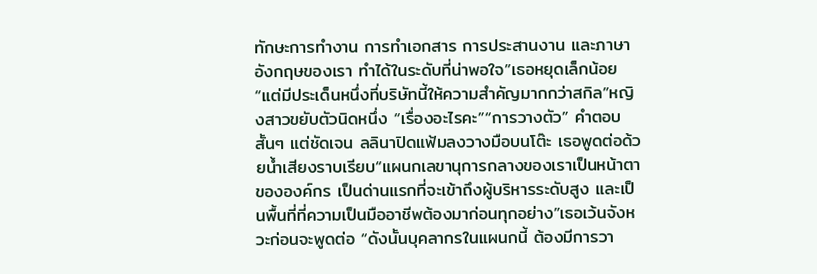ทักษะการทำงาน การทำเอกสาร การประสานงาน และภาษาอังกฤษของเรา ทำได้ในระดับที่น่าพอใจ”เธอหยุดเล็กน้อย “แต่มีประเด็นหนึ่งที่บริษัทนี้ให้ความสำคัญมากกว่าสกิล”หญิงสาวขยับตัวนิดหนึ่ง “เรื่องอะไรคะ”“การวางตัว” คำตอบสั้นๆ แต่ชัดเจน ลลินาปิดแฟ้มลงวางมือบนโต๊ะ เธอพูดต่อด้วยน้ำเสียงราบเรียบ“แผนกเลขานุการกลางของเราเป็นหน้าตาขององค์กร เป็นด่านแรกที่จะเข้าถึงผู้บริหารระดับสูง และเป็นพื้นที่ที่ความเป็นมืออาชีพต้องมาก่อนทุกอย่าง”เธอเว้นจังหวะก่อนจะพูดต่อ “ดังนั้นบุคลากรในแผนกนี้ ต้องมีการวา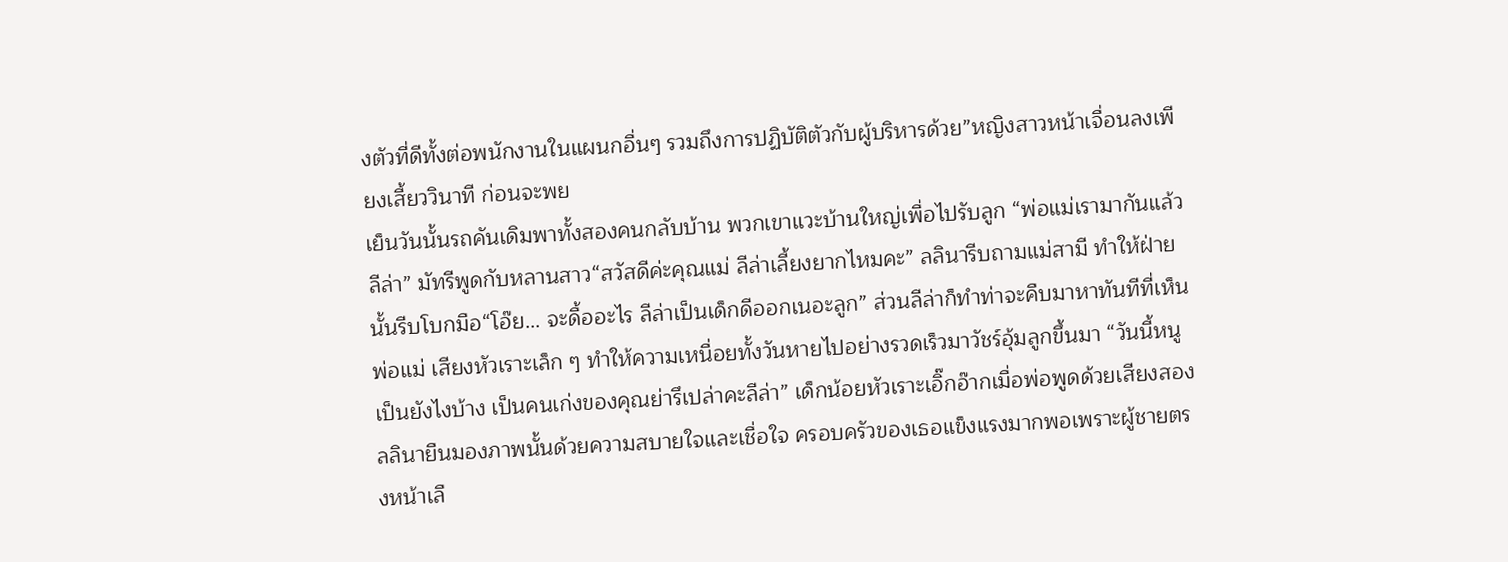งตัวที่ดีทั้งต่อพนักงานในแผนกอื่นๆ รวมถึงการปฏิบัติตัวกับผู้บริหารด้วย”หญิงสาวหน้าเจื่อนลงเพียงเสี้ยววินาที ก่อนจะพย
เย็นวันนั้นรถคันเดิมพาทั้งสองคนกลับบ้าน พวกเขาแวะบ้านใหญ่เพื่อไปรับลูก “พ่อแม่เรามากันแล้วลีล่า” มัทรีพูดกับหลานสาว“สวัสดีค่ะคุณแม่ ลีล่าเลี้ยงยากไหมคะ” ลลินารีบถามแม่สามี ทำให้ฝ่ายนั้นรีบโบกมือ“โอ๊ย... จะดื้ออะไร ลีล่าเป็นเด็กดีออกเนอะลูก” ส่วนลีล่าก็ทำท่าจะคืบมาหาทันทีที่เห็นพ่อแม่ เสียงหัวเราะเล็ก ๆ ทำให้ความเหนื่อยทั้งวันหายไปอย่างรวดเร็วมาวัชร์อุ้มลูกขึ้นมา “วันนี้หนูเป็นยังไงบ้าง เป็นคนเก่งของคุณย่ารึเปล่าคะลีล่า” เด็กน้อยหัวเราะเอิ๊กอ๊ากเมื่อพ่อพูดด้วยเสียงสอง ลลินายืนมองภาพนั้นด้วยความสบายใจและเชื่อใจ ครอบครัวของเธอแข็งแรงมากพอเพราะผู้ชายตรงหน้าเลื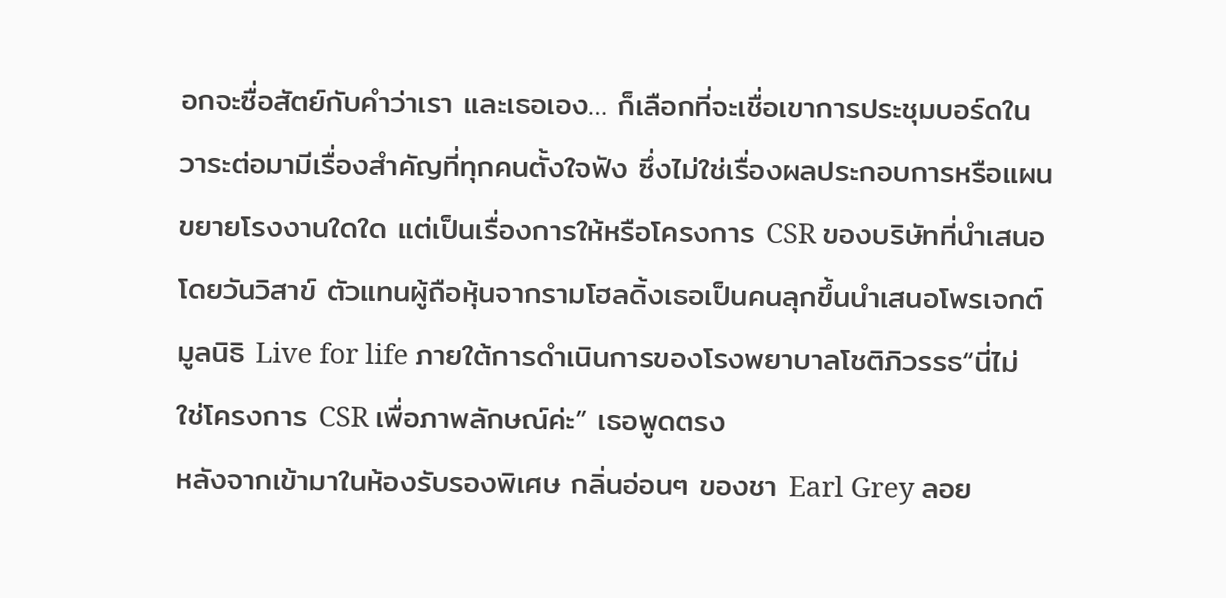อกจะซื่อสัตย์กับคำว่าเรา และเธอเอง… ก็เลือกที่จะเชื่อเขาการประชุมบอร์ดในวาระต่อมามีเรื่องสำคัญที่ทุกคนตั้งใจฟัง ซึ่งไม่ใช่เรื่องผลประกอบการหรือแผนขยายโรงงานใดใด แต่เป็นเรื่องการให้หรือโครงการ CSR ของบริษัทที่นำเสนอโดยวันวิสาข์ ตัวแทนผู้ถือหุ้นจากรามโฮลดิ้งเธอเป็นคนลุกขึ้นนำเสนอโพรเจกต์มูลนิธิ Live for life ภายใต้การดำเนินการของโรงพยาบาลโชติภิวรรธ“นี่ไม่ใช่โครงการ CSR เพื่อภาพลักษณ์ค่ะ” เธอพูดตรง
หลังจากเข้ามาในห้องรับรองพิเศษ กลิ่นอ่อนๆ ของชา Earl Grey ลอย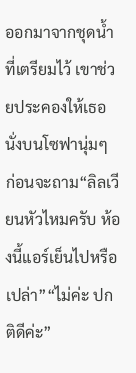ออกมาจากชุดน้ำที่เตรียมไว้ เขาช่วยประคองให้เธอนั่งบนโซฟานุ่มๆ ก่อนจะถาม“ลิลเวียนหัวไหมครับ ห้องนี้แอร์เย็นไปหรือเปล่า”“ไม่ค่ะ ปกติดีค่ะ”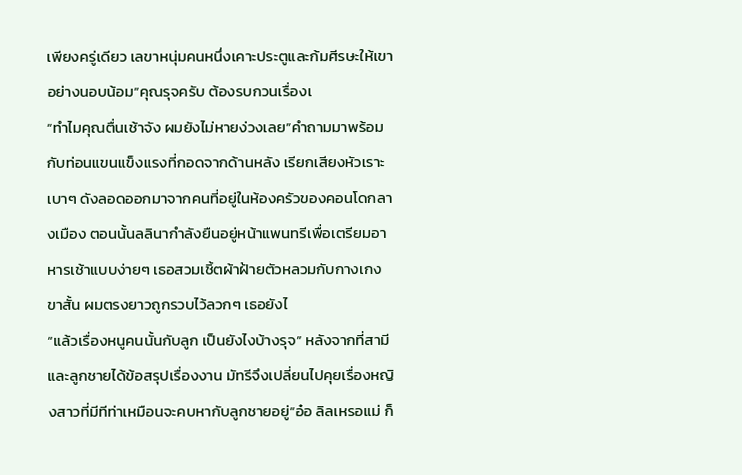เพียงครู่เดียว เลขาหนุ่มคนหนึ่งเคาะประตูและก้มศีรษะให้เขาอย่างนอบน้อม“คุณรุจครับ ต้องรบกวนเรื่องเ
“ทำไมคุณตื่นเช้าจัง ผมยังไม่หายง่วงเลย”คำถามมาพร้อมกับท่อนแขนแข็งแรงที่กอดจากด้านหลัง เรียกเสียงหัวเราะเบาๆ ดังลอดออกมาจากคนที่อยู่ในห้องครัวของคอนโดกลางเมือง ตอนนั้นลลินากำลังยืนอยู่หน้าแพนทรีเพื่อเตรียมอาหารเช้าแบบง่ายๆ เธอสวมเชิ้ตผ้าฝ้ายตัวหลวมกับกางเกงขาสั้น ผมตรงยาวถูกรวบไว้ลวกๆ เธอยังไ
“แล้วเรื่องหนูคนนั้นกับลูก เป็นยังไงบ้างรุจ” หลังจากที่สามีและลูกชายได้ข้อสรุปเรื่องงาน มัทรีจึงเปลี่ยนไปคุยเรื่องหญิงสาวที่มีทีท่าเหมือนจะคบหากับลูกชายอยู่“อ๋อ ลิลเหรอแม่ ก็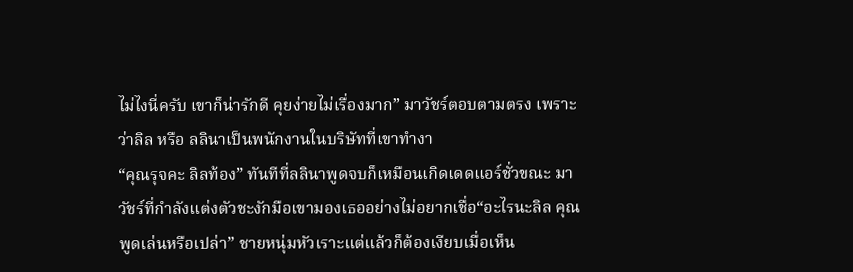ไม่ไงนี่ครับ เขาก็น่ารักดี คุยง่ายไม่เรื่องมาก” มาวัชร์ตอบตามตรง เพราะว่าลิล หรือ ลลินาเป็นพนักงานในบริษัทที่เขาทำงา
“คุณรุจคะ ลิลท้อง” ทันทีที่ลลินาพูดจบก็เหมือนเกิดเดดแอร์ชั่วขณะ มาวัชร์ที่กำลังแต่งตัวชะงักมือเขามองเธออย่างไม่อยากเชื่อ“อะไรนะลิล คุณพูดเล่นหรือเปล่า” ชายหนุ่มหัวเราะแต่แล้วก็ต้องเงียบเมื่อเห็น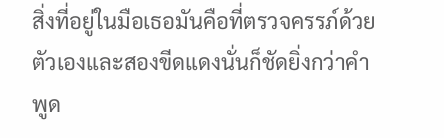สิ่งที่อยู่ในมือเธอมันคือที่ตรวจครรภ์ด้วยตัวเองและสองขีดแดงนั่นก็ชัดยิ่งกว่าคำพูด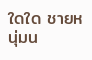ใดใด ชายหนุ่มน